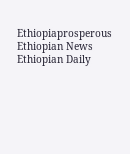Ethiopiaprosperous
Ethiopian News Ethiopian Daily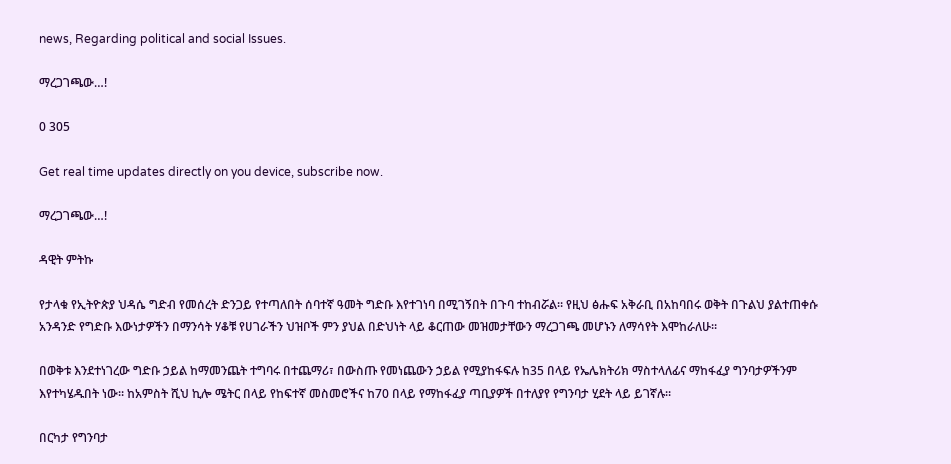news, Regarding political and social Issues.

ማረጋገጫው…!

0 305

Get real time updates directly on you device, subscribe now.

ማረጋገጫው…!

ዳዊት ምትኩ

የታላቁ የኢትዮጵያ ህዳሴ ግድብ የመሰረት ድንጋይ የተጣለበት ሰባተኛ ዓመት ግድቡ እየተገነባ በሚገኝበት በጉባ ተከብሯል። የዚህ ፅሑፍ አቅራቢ በአከባበሩ ወቅት በጉልህ ያልተጠቀሱ አንዳንድ የግድቡ እውነታዎችን በማንሳት ሃቆቹ የሀገራችን ህዝቦች ምን ያህል በድህነት ላይ ቆርጠው መዝመታቸውን ማረጋገጫ መሆኑን ለማሳየት እሞከራለሁ።

በወቅቱ እንደተነገረው ግድቡ ኃይል ከማመንጨት ተግባሩ በተጨማሪ፣ በውስጡ የመነጨውን ኃይል የሚያከፋፍሉ ከ35 በላይ የኤሌክትሪክ ማስተላለፊና ማከፋፈያ ግንባታዎችንም እየተካሄዱበት ነው። ከአምስት ሺህ ኪሎ ሜትር በላይ የከፍተኛ መስመሮችና ከ70 በላይ የማከፋፈያ ጣቢያዎች በተለያየ የግንባታ ሂደት ላይ ይገኛሉ።

በርካታ የግንባታ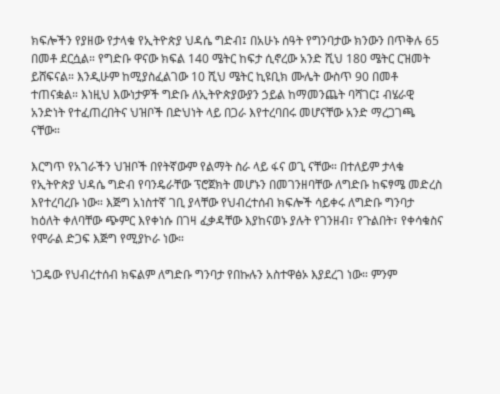ክፍሎችን የያዘው የታላቁ የኢትዮጵያ ህዳሴ ግድብ፤ በአሁኑ ሰዓት የግንባታው ክንውን በጥቅሉ 65 በመቶ ደርሷል። የግድቡ ዋናው ክፍል 140 ሜትር ከፍታ ሲኖረው አንድ ሺህ 180 ሜትር ርዝመት ይሸፍናል። እንዲሁም ከሚያስፈልገው 10 ሺህ ሜትር ኪዩቢክ ሙሌት ውስጥ 90 በመቶ ተጠናቋል። እነዚህ እውነታዎች ግድቡ ለኢትዮጵያውያን ኃይል ከማመንጨት ባሻገር፤ ብሄራዊ አንድነት የተፈጠረበትና ህዝቦች በድህነት ላይ በጋራ እየተረባበሩ መሆናቸው አንድ ማረጋገጫ ናቸው።

እርግጥ የአገራችን ህዝቦች በየትኛውም የልማት ስራ ላይ ፋና ወጊ ናቸው። በተለይም ታላቁ የኢትዮጵያ ህዳሴ ግድብ የባንዴራቸው ፕሮጀክት መሆኑን በመገንዘባቸው ለግድቡ ከፍፃሜ መድረስ እየተረባረቡ ነው። እጅግ አነስተኛ ገቢ ያላቸው የህብረተሰብ ክፍሎች ሳይቀሩ ለግድቡ ግንባታ ከዕለት ቀለባቸው ጭምር እየቀነሱ በገዛ ፈቃዳቸው እያከናወኑ ያሉት የገንዘብ፣ የጉልበት፣ የቀሳቁስና የሞራል ድጋፍ እጅግ የሚያኮራ ነው።

ነጋዴው የህብረተሰብ ክፍልም ለግድቡ ግንባታ የበኩሉን አስተዋፅኦ እያደረገ ነው። ምንም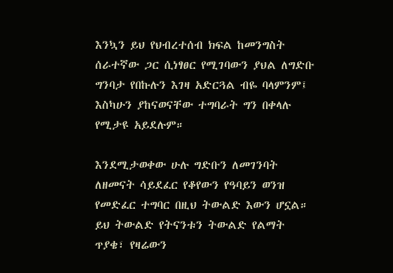እንኳን ይህ የህብረተሰብ ክፍል ከመንግስት ሰራተኛው ጋር ሲነፃፀር የሚገባውን ያህል ለግድቡ ግንባታ የበኩሉን እገዛ አድርጓል ብዬ ባላምንም፤ እስካሁን ያከናወናቸው ተግባራት ግን በቀላሉ የሚታዩ አይደሉም።

እንደሚታወቀው ሁሉ ግድቡን ለመገንባት ለዘመናት ሳይደፈር የቆየውን የዓባይን ወንዝ የመድፈር ተግባር በዚህ ትውልድ እውን ሆኗል። ይህ ትውልድ የትናንቱን ትውልድ የልማት ጥያቄ፣ የዛሬውን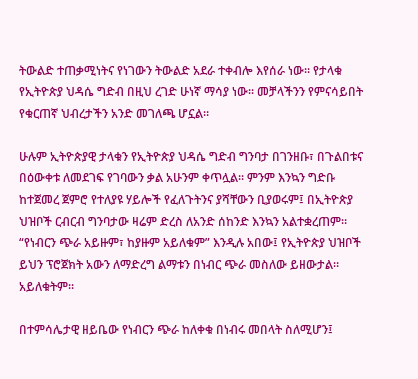ትውልድ ተጠቃሚነትና የነገውን ትውልድ አደራ ተቀብሎ እየሰራ ነው። የታላቁ የኢትዮጵያ ህዳሴ ግድብ በዚህ ረገድ ሁነኛ ማሳያ ነው። መቻላችንን የምናሳይበት የቁርጠኛ ህብረታችን አንድ መገለጫ ሆኗል።

ሁሉም ኢትዮጵያዊ ታላቁን የኢትዮጵያ ህዳሴ ግድብ ግንባታ በገንዘቡ፣ በጉልበቱና በዕውቀቱ ለመደገፍ የገባውን ቃል አሁንም ቀጥሏል። ምንም እንኳን ግድቡ ከተጀመረ ጀምሮ የተለያዩ ሃይሎች የፈለጉትንና ያሻቸውን ቢያወሩም፤ በኢትዮጵያ ህዝቦች ርብርብ ግንባታው ዛሬም ድረስ ለአንድ ሰከንድ እንኳን አልተቋረጠም። “የነብርን ጭራ አይዙም፣ ከያዙም አይለቁም” እንዲሉ አበው፤ የኢትዮጵያ ህዝቦች ይህን ፕሮጀክት አውን ለማድረግ ልማቱን በነብር ጭራ መስለው ይዘውታል። አይለቁትም።

በተምሳሌታዊ ዘይቤው የነብርን ጭራ ከለቀቁ በነብሩ መበላት ስለሚሆን፤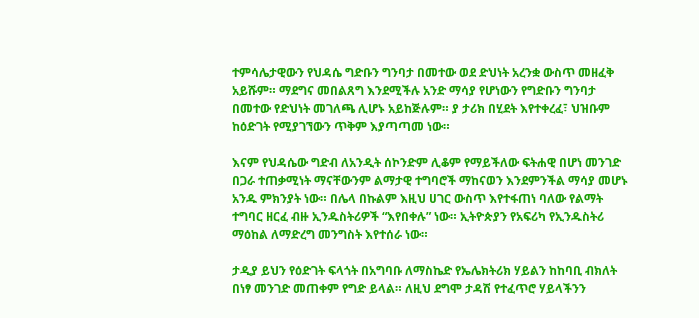ተምሳሌታዊውን የህዳሴ ግድቡን ግንባታ በመተው ወደ ድህነት አረንቋ ውስጥ መዘፈቅ አይሹም። ማደግና መበልጸግ እንደሚችሉ አንድ ማሳያ የሆነውን የግድቡን ግንባታ በመተው የድህነት መገለጫ ሊሆኑ አይከጅሉም። ያ ታሪክ በሂደት እየተቀረፈ፣ ህዝቡም ከዕድገት የሚያገኘውን ጥቅም እያጣጣመ ነው።

እናም የህዳሴው ግድብ ለአንዲት ሰኮንድም ሊቆም የማይችለው ፍትሐዊ በሆነ መንገድ በጋራ ተጠቃሚነት ማናቸውንም ልማታዊ ተግባሮች ማከናወን እንደምንችል ማሳያ መሆኑ አንዱ ምክንያት ነው። በሌላ በኩልም እዚህ ሀገር ውስጥ እየተፋጠነ ባለው የልማት ተግባር ዘርፈ ብዙ ኢንዱስትሪዎች “እየበቀሉ” ነው። ኢትዮጵያን የአፍሪካ የኢንዱስትሪ ማዕከል ለማድረግ መንግስት እየተሰራ ነው።

ታዲያ ይህን የዕድገት ፍላጎት በአግባቡ ለማስኬድ የኤሌክትሪክ ሃይልን ከከባቢ ብክለት በነፃ መንገድ መጠቀም የግድ ይላል። ለዚህ ደግሞ ታዳሽ የተፈጥሮ ሃይላችንን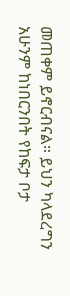መጠቀም ይኖርብናል። ይህን ካላደረግን አሁንም ከነበርንበት የከፍታ ቦታ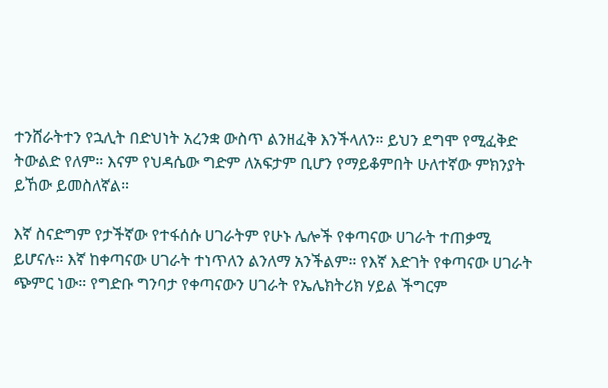ተንሸራትተን የኋሊት በድህነት አረንቋ ውስጥ ልንዘፈቅ እንችላለን። ይህን ደግሞ የሚፈቅድ ትውልድ የለም። እናም የህዳሴው ግድም ለአፍታም ቢሆን የማይቆምበት ሁለተኛው ምክንያት ይኸው ይመስለኛል።

እኛ ስናድግም የታችኛው የተፋሰሱ ሀገራትም የሁኑ ሌሎች የቀጣናው ሀገራት ተጠቃሚ ይሆናሉ። እኛ ከቀጣናው ሀገራት ተነጥለን ልንለማ አንችልም። የእኛ እድገት የቀጣናው ሀገራት ጭምር ነው። የግድቡ ግንባታ የቀጣናውን ሀገራት የኤሌክትሪክ ሃይል ችግርም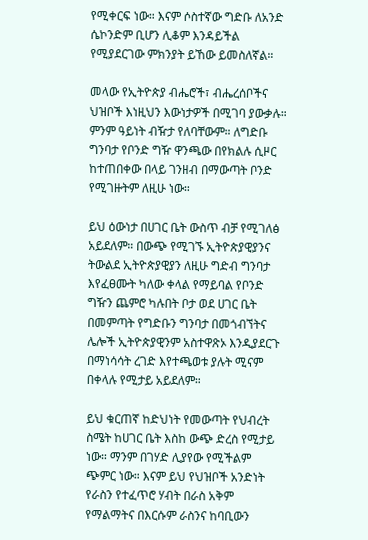የሚቀርፍ ነው። እናም ሶስተኛው ግድቡ ለአንድ ሴኮንድም ቢሆን ሊቆም እንዳይችል የሚያደርገው ምክንያት ይኸው ይመስለኛል።

መላው የኢትዮጵያ ብሔሮች፣ ብሔረሰቦችና ህዝቦች እነዚህን እውነታዎች በሚገባ ያውቃሉ። ምንም ዓይነት ብዥታ የለባቸውም። ለግድቡ ግንባታ የቦንድ ግዥ ዋንጫው በየክልሉ ሲዞር ከተጠበቀው በላይ ገንዘብ በማውጣት ቦንድ የሚገዙትም ለዚሁ ነው።

ይህ ዕውነታ በሀገር ቤት ውስጥ ብቻ የሚገለፅ አይደለም። በውጭ የሚገኙ ኢትዮጵያዊያንና ትውልደ ኢትዮጵያዊያን ለዚሁ ግድብ ግንባታ እየፈፀሙት ካለው ቀላል የማይባል የቦንድ ግዥን ጨምሮ ካሉበት ቦታ ወደ ሀገር ቤት በመምጣት የግድቡን ግንባታ በመጎብኘትና ሌሎች ኢትዮጵያዊንም አስተዋጽኦ እንዲያደርጉ በማነሳሳት ረገድ እየተጫወቱ ያሉት ሚናም በቀላሉ የሚታይ አይደለም።

ይህ ቁርጠኛ ከድህነት የመውጣት የህብረት ስሜት ከሀገር ቤት እስከ ውጭ ድረስ የሚታይ ነው። ማንም በገሃድ ሊያየው የሚችልም ጭምር ነው። እናም ይህ የህዝቦች አንድነት የራስን የተፈጥሮ ሃብት በራስ አቅም የማልማትና በእርሱም ራስንና ከባቢውን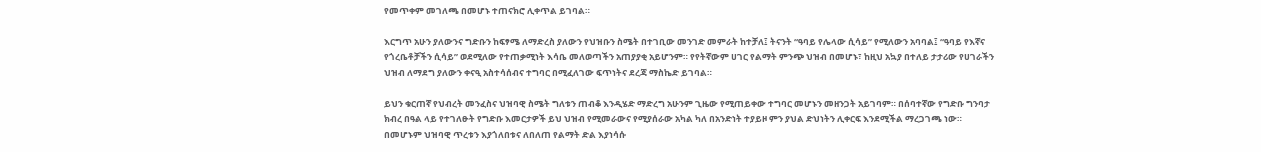የመጥቀም መገለጫ በመሆኑ ተጠናክሮ ሊቀጥል ይገባል።

እርግጥ አሁን ያለውንና ግድቡን ከፍፃሜ ለማድረስ ያለውን የህዝቡን ስሜት በተገቢው መንገድ መምራት ከተቻለ፤ ትናንት “ዓባይ የሌላው ሲሳይ” የሚለውን አባባል፤ “ዓባይ የእኛና የጎረቤቶቻችን ሲሳይ” ወደሚለው የተጠቃሚነት እሳቤ መለወጣችን አጠያያቂ አይሆንም። የየትኛውም ሀገር የልማት ምንጭ ህዝብ በመሆኑ፣ ከዚህ አኳያ በተለይ ታታሪው የሀገራችን ህዝብ ለማደግ ያለውን ቀናዒ አስተሳሰብና ተግባር በሚፈለገው ፍጥነትና ደረጃ ማስኬድ ይገባል።

ይህን ቁርጠኛ የህብረት መንፈስና ህዝባዊ ስሜት ግለቱን ጠብቆ እንዲሄድ ማድረግ አሁንም ጊዜው የሚጠይቀው ተግባር መሆኑን መዘንጋት አይገባም። በሰባተኛው የግድቡ ግንባታ ክብረ በዓል ላይ የተገለፁት የግድቡ እመርታዎች ይህ ህዝብ የሚመራውና የሚያሰራው አካል ካለ በአንድነት ተያይዞ ምን ያህል ድህነትን ሊቀርፍ እንደሚችል ማረጋገጫ ነው። በመሆኑም ህዝባዊ ጥረቱን እያጎለበቱና ለበለጠ የልማት ድል እያነሳሱ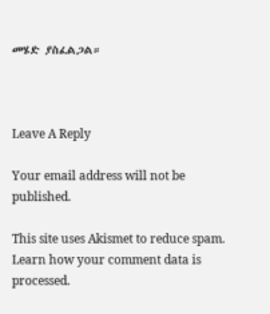መሄድ ያስፈልጋል።



Leave A Reply

Your email address will not be published.

This site uses Akismet to reduce spam. Learn how your comment data is processed.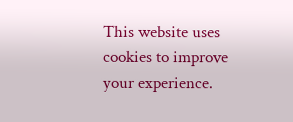This website uses cookies to improve your experience.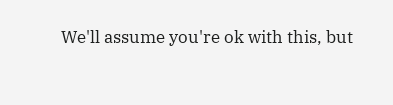We'll assume you're ok with this, but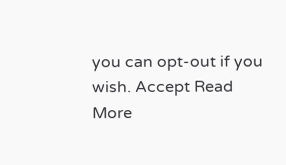you can opt-out if you wish. Accept Read More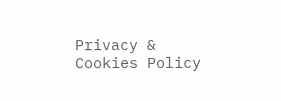Privacy & Cookies Policy